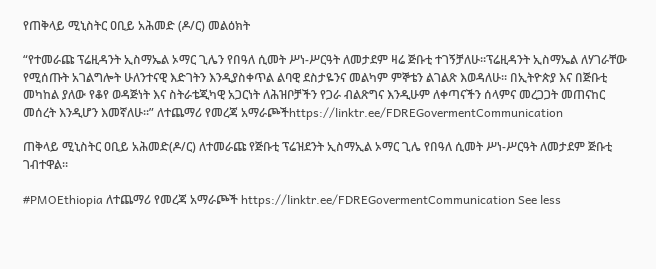የጠቅላይ ሚኒስትር ዐቢይ አሕመድ (ዶ/ር) መልዕክት

“የተመራጩ ፕሬዚዳንት ኢስማኤል ኦማር ጊሌን የበዓለ ሲመት ሥነ-ሥርዓት ለመታደም ዛሬ ጅቡቲ ተገኝቻለሁ።ፕሬዚዳንት ኢስማኤል ለሃገራቸው የሚሰጡት አገልግሎት ሁለንተናዊ እድገትን እንዲያስቀጥል ልባዊ ደስታዬንና መልካም ምኞቴን ልገልጽ እወዳለሁ። በኢትዮጵያ እና በጅቡቲ መካከል ያለው የቆየ ወዳጅነት እና ስትራቴጂካዊ አጋርነት ለሕዝቦቻችን የጋራ ብልጽግና እንዲሁም ለቀጣናችን ሰላምና መረጋጋት መጠናከር መሰረት እንዲሆን እመኛለሁ።” ለተጨማሪ የመረጃ አማራጮችhttps://linktr.ee/FDREGovermentCommunication

ጠቅላይ ሚኒስትር ዐቢይ አሕመድ(ዶ/ር) ለተመራጩ የጅቡቲ ፕሬዝደንት ኢስማኢል ኦማር ጊሌ የበዓለ ሲመት ሥነ-ሥርዓት ለመታደም ጅቡቲ ገብተዋል።

#PMOEthiopia ለተጨማሪ የመረጃ አማራጮች https://linktr.ee/FDREGovermentCommunication See less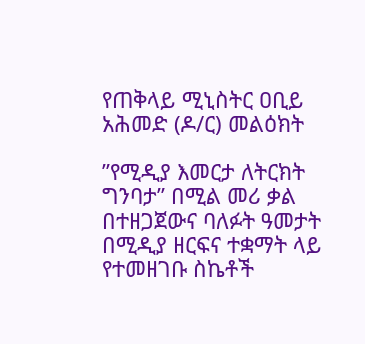የጠቅላይ ሚኒስትር ዐቢይ አሕመድ (ዶ/ር) መልዕክት

”የሚዲያ እመርታ ለትርክት ግንባታ” በሚል መሪ ቃል በተዘጋጀውና ባለፉት ዓመታት በሚዲያ ዘርፍና ተቋማት ላይ የተመዘገቡ ስኬቶች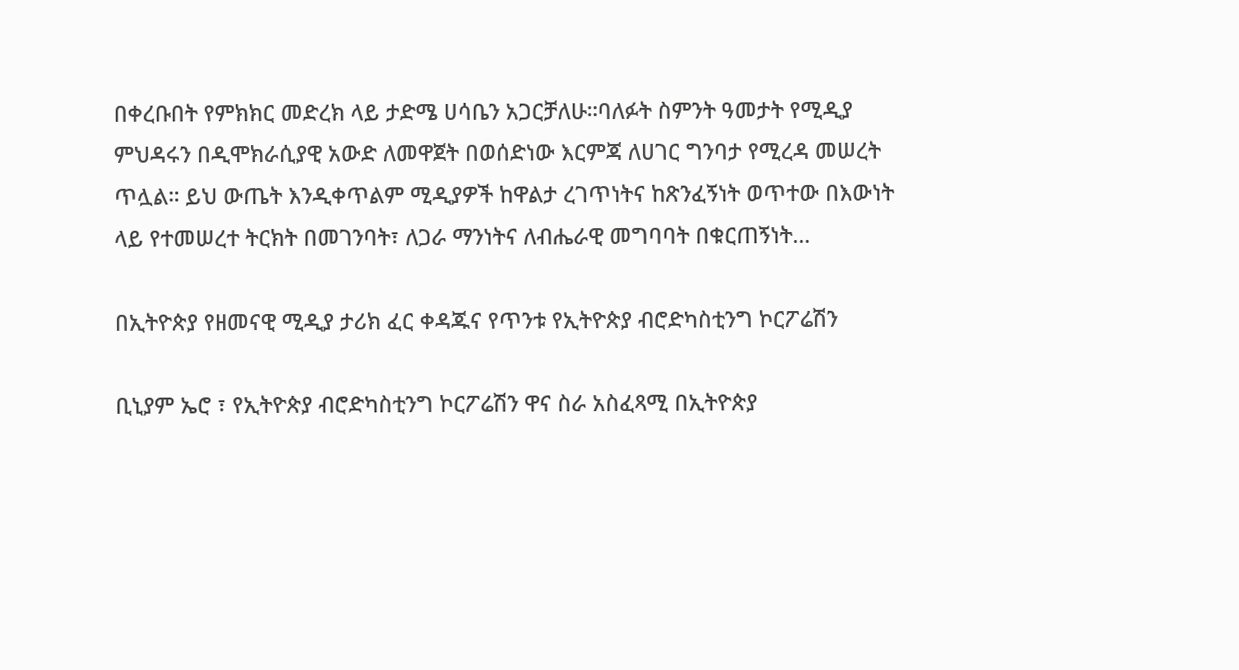በቀረቡበት የምክክር መድረክ ላይ ታድሜ ሀሳቤን አጋርቻለሁ።ባለፉት ስምንት ዓመታት የሚዲያ ምህዳሩን በዲሞክራሲያዊ አውድ ለመዋጀት በወሰድነው እርምጃ ለሀገር ግንባታ የሚረዳ መሠረት ጥሏል። ይህ ውጤት እንዲቀጥልም ሚዲያዎች ከዋልታ ረገጥነትና ከጽንፈኝነት ወጥተው በእውነት ላይ የተመሠረተ ትርክት በመገንባት፣ ለጋራ ማንነትና ለብሔራዊ መግባባት በቁርጠኝነት…

በኢትዮጵያ የዘመናዊ ሚዲያ ታሪክ ፈር ቀዳጁና የጥንቱ የኢትዮጵያ ብሮድካስቲንግ ኮርፖሬሽን

ቢኒያም ኤሮ ፣ የኢትዮጵያ ብሮድካስቲንግ ኮርፖሬሽን ዋና ስራ አስፈጻሚ በኢትዮጵያ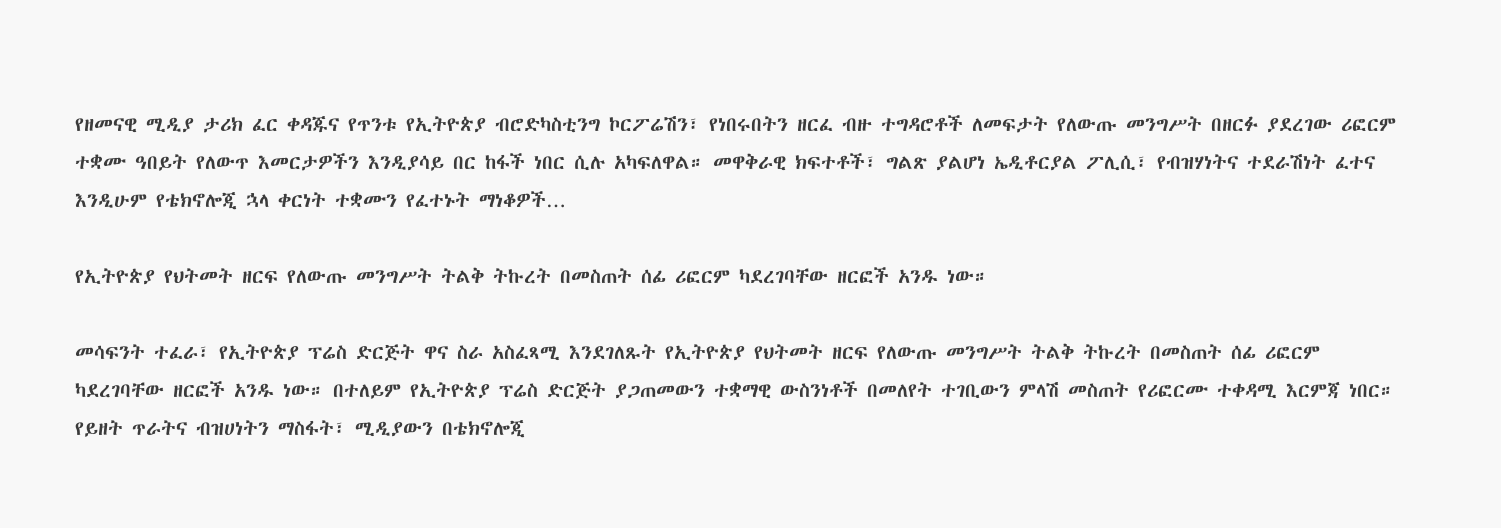የዘመናዊ ሚዲያ ታሪክ ፈር ቀዳጁና የጥንቱ የኢትዮጵያ ብሮድካስቲንግ ኮርፖሬሽን፣ የነበሩበትን ዘርፈ ብዙ ተግዳሮቶች ለመፍታት የለውጡ መንግሥት በዘርፉ ያደረገው ሪፎርም ተቋሙ ዓበይት የለውጥ እመርታዎችን እንዲያሳይ በር ከፋች ነበር ሲሉ አካፍለዋል። መዋቅራዊ ክፍተቶች፣ ግልጽ ያልሆነ ኤዲቶርያል ፖሊሲ፣ የብዝሃነትና ተደራሽነት ፈተና እንዲሁም የቴክኖሎጂ ኋላ ቀርነት ተቋሙን የፈተኑት ማነቆዎች…

የኢትዮጵያ የህትመት ዘርፍ የለውጡ መንግሥት ትልቅ ትኩረት በመስጠት ሰፊ ሪፎርም ካደረገባቸው ዘርፎች አንዱ ነው።

መሳፍንት ተፈራ፣ የኢትዮጵያ ፕሬስ ድርጅት ዋና ስራ አስፈጻሚ እንደገለጹት የኢትዮጵያ የህትመት ዘርፍ የለውጡ መንግሥት ትልቅ ትኩረት በመስጠት ሰፊ ሪፎርም ካደረገባቸው ዘርፎች አንዱ ነው። በተለይም የኢትዮጵያ ፕሬስ ድርጅት ያጋጠመውን ተቋማዊ ውስንነቶች በመለየት ተገቢውን ምላሽ መስጠት የሪፎርሙ ተቀዳሚ እርምጃ ነበር። የይዘት ጥራትና ብዝሀነትን ማስፋት፣ ሚዲያውን በቴክኖሎጂ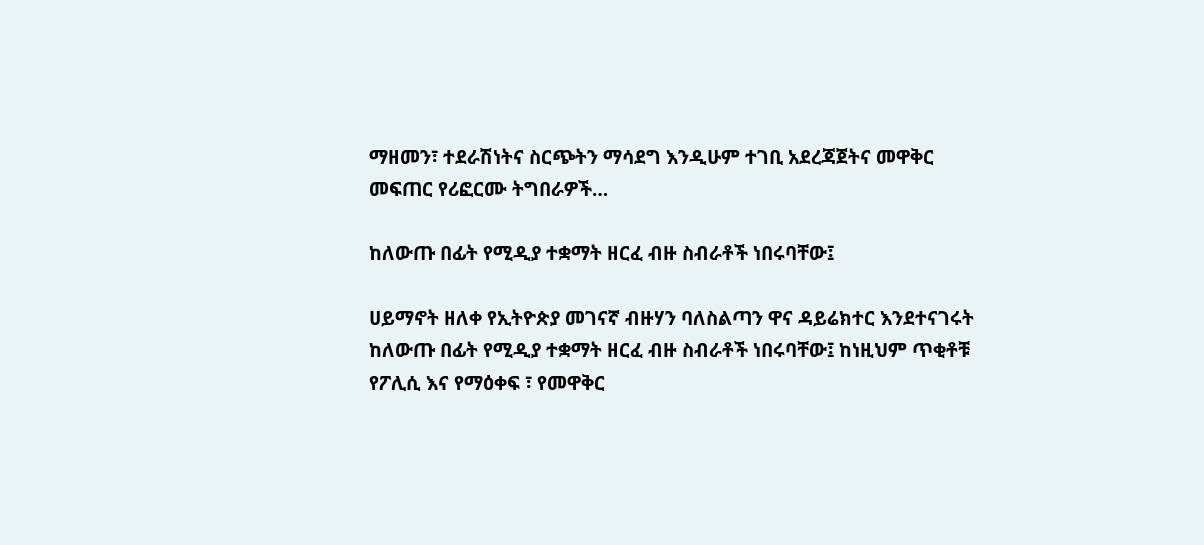ማዘመን፣ ተደራሽነትና ስርጭትን ማሳደግ እንዲሁም ተገቢ አደረጃጀትና መዋቅር መፍጠር የሪፎርሙ ትግበራዎች…

ከለውጡ በፊት የሚዲያ ተቋማት ዘርፈ ብዙ ስብራቶች ነበሩባቸው፤

ሀይማኖት ዘለቀ የኢትዮጵያ መገናኛ ብዙሃን ባለስልጣን ዋና ዳይሬክተር እንደተናገሩት ከለውጡ በፊት የሚዲያ ተቋማት ዘርፈ ብዙ ስብራቶች ነበሩባቸው፤ ከነዚህም ጥቂቶቹ የፖሊሲ እና የማዕቀፍ ፣ የመዋቅር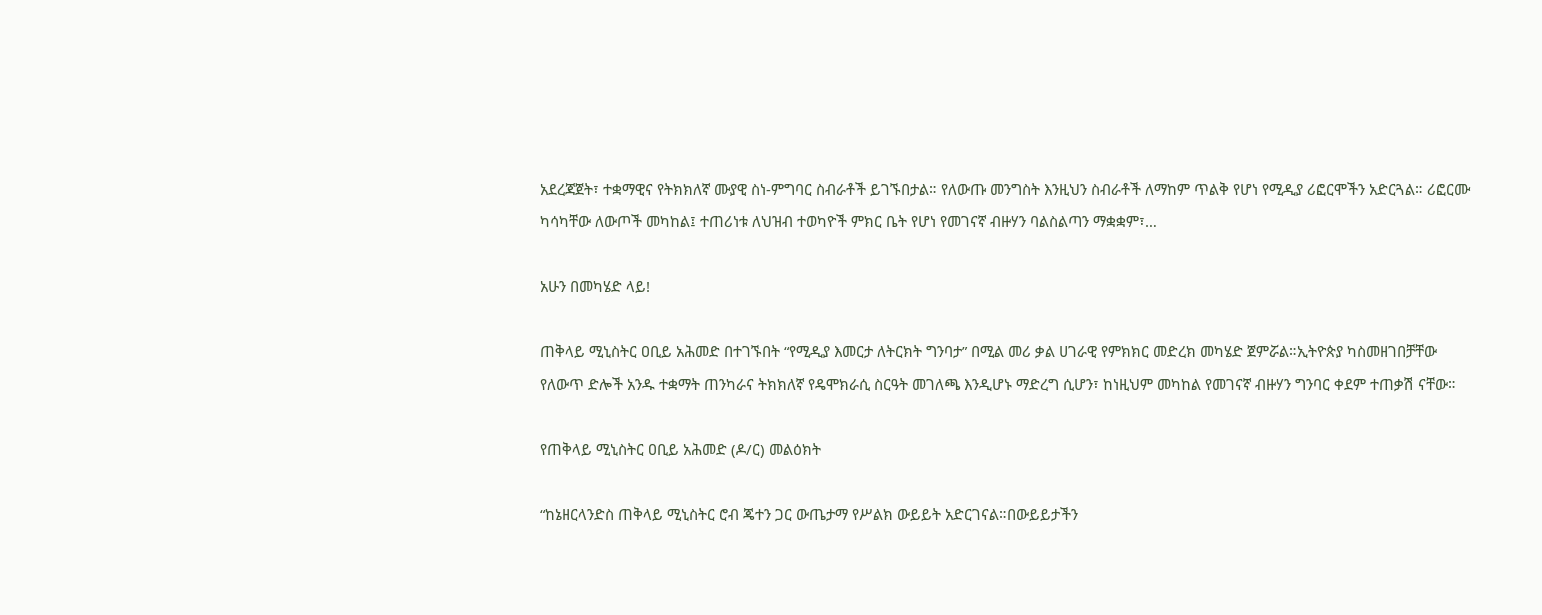አደረጃጀት፣ ተቋማዊና የትክክለኛ ሙያዊ ስነ-ምግባር ስብራቶች ይገኙበታል። የለውጡ መንግስት እንዚህን ስብራቶች ለማከም ጥልቅ የሆነ የሚዲያ ሪፎርሞችን አድርጓል። ሪፎርሙ ካሳካቸው ለውጦች መካከል፤ ተጠሪነቱ ለህዝብ ተወካዮች ምክር ቤት የሆነ የመገናኛ ብዙሃን ባልስልጣን ማቋቋም፣…

አሁን በመካሄድ ላይ!

ጠቅላይ ሚኒስትር ዐቢይ አሕመድ በተገኙበት “የሚዲያ እመርታ ለትርክት ግንባታ” በሚል መሪ ቃል ሀገራዊ የምክክር መድረክ መካሄድ ጀምሯል።ኢትዮጵያ ካስመዘገበቻቸው የለውጥ ድሎች አንዱ ተቋማት ጠንካራና ትክክለኛ የዴሞክራሲ ስርዓት መገለጫ እንዲሆኑ ማድረግ ሲሆን፣ ከነዚህም መካከል የመገናኛ ብዙሃን ግንባር ቀደም ተጠቃሽ ናቸው።

የጠቅላይ ሚኒስትር ዐቢይ አሕመድ (ዶ/ር) መልዕክት

“ከኔዘርላንድስ ጠቅላይ ሚኒስትር ሮብ ጄተን ጋር ውጤታማ የሥልክ ውይይት አድርገናል።በውይይታችን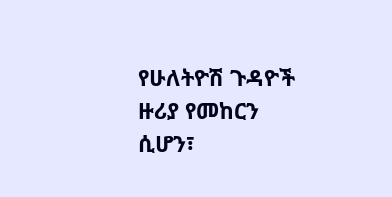የሁለትዮሽ ጉዳዮች ዙሪያ የመከርን ሲሆን፣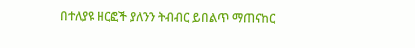በተለያዩ ዘርፎች ያለንን ትብብር ይበልጥ ማጠናከር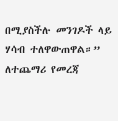በሚያስችሉ መንገዶች ላይ ሃሳብ ተለዋውጠዋል።” ለተጨማሪ የመረጃ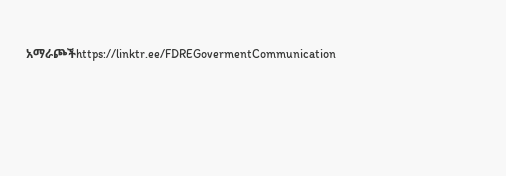አማራጮችhttps://linktr.ee/FDREGovermentCommunication